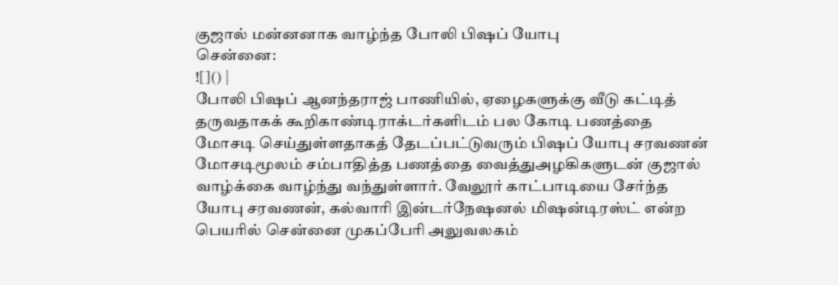குஜால் மன்னனாக வாழ்ந்த போலி பிஷப் யோபு
சென்னை:
![]() |
போலி பிஷப் ஆனந்தராஜ் பாணியில், ஏழைகளுக்கு வீடு கட்டித் தருவதாகக் கூறிகாண்டிராக்டர்களிடம் பல கோடி பணத்தை மோசடி செய்துள்ளதாகத் தேடப்பட்டுவரும் பிஷப் யோபு சரவணன் மோசடிமூலம் சம்பாதித்த பணத்தை வைத்துஅழகிகளுடன் குஜால் வாழ்க்கை வாழ்ந்து வந்துள்ளார். வேலூர் காட்பாடியை சேர்ந்த யோபு சரவணன், கல்வாரி இன்டர்நேஷனல் மிஷன்டிரஸ்ட் என்ற பெயரில் சென்னை முகப்பேரி அலுவலகம்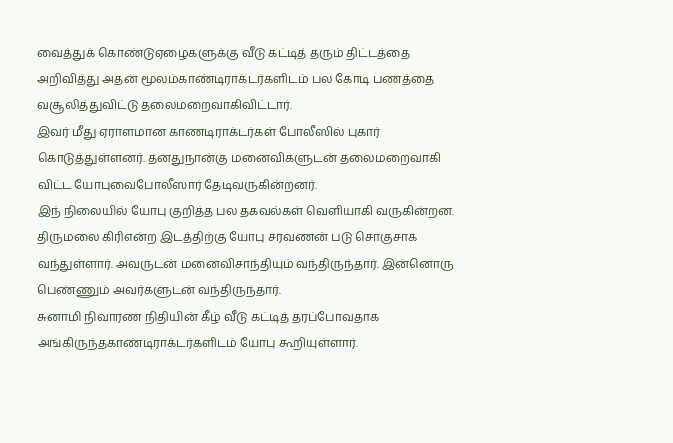வைத்துக் கொண்டுஏழைகளுக்கு வீடு கட்டித் தரும் திட்டத்தை அறிவித்து அதன் மூலம்காண்டிராக்டர்களிடம் பல கோடி பணத்தை வசூலித்துவிட்டு தலைமறைவாகிவிட்டார்.
இவர் மீது ஏராளமான காணடிராக்டர்கள் போலீஸில் புகார் கொடுத்துள்ளனர். தனதுநான்கு மனைவிகளுடன் தலைமறைவாகி விட்ட யோபுவைபோலீஸார் தேடிவருகின்றனர்.
இந் நிலையில் யோபு குறித்த பல தகவல்கள் வெளியாகி வருகின்றன. திருமலை கிரிஎன்ற இடத்திற்கு யோபு சரவணன் படு சொகுசாக வந்துள்ளார். அவருடன் மனைவிசாந்தியும் வந்திருந்தார். இன்னொரு பெண்ணும் அவர்களுடன் வந்திருந்தார்.
சுனாமி நிவாரண நிதியின் கீழ் வீடு கட்டித் தரப்போவதாக அங்கிருந்தகாண்டிராக்டர்களிடம் யோபு கூறியுள்ளார்.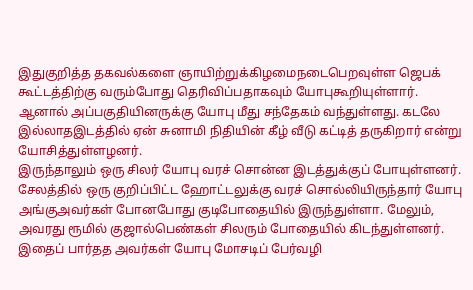இதுகுறித்த தகவல்களை ஞாயிற்றுக்கிழமைநடைபெறவுள்ள ஜெபக் கூட்டத்திற்கு வரும்போது தெரிவிப்பதாகவும் யோபுகூறியுள்ளார்.
ஆனால் அப்பகுதியினருக்கு யோபு மீது சந்தேகம் வந்துள்ளது. கடலே இல்லாதஇடத்தில் ஏன் சுனாமி நிதியின் கீழ் வீடு கட்டித் தருகிறார் என்று யோசித்துள்ளழனர்.
இருந்தாலும் ஒரு சிலர் யோபு வரச் சொன்ன இடத்துக்குப் போயுள்ளனர்.
சேலத்தில் ஒரு குறிப்பிட்ட ஹோட்டலுக்கு வரச் சொல்லியிருந்தார் யோபு அங்குஅவர்கள் போனபோது குடிபோதையில் இருந்துள்ளா. மேலும், அவரது ரூமில் குஜால்பெண்கள் சிலரும் போதையில் கிடந்துள்ளனர்.
இதைப் பார்தத அவர்கள் யோபு மோசடிப் பேர்வழி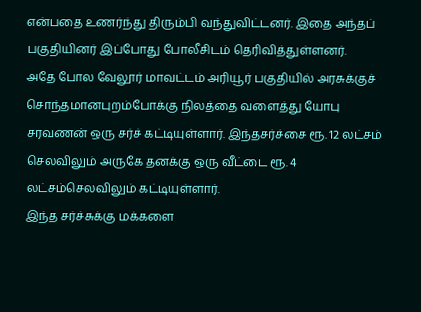என்பதை உணர்ந்து திரும்பி வந்துவிட்டனர். இதை அந்தப் பகுதியினர் இப்போது போலீசிடம் தெரிவித்துள்ளனர்.
அதே போல வேலூர் மாவட்டம் அரியூர் பகுதியில் அரசுக்குச் சொந்தமானபுறம்போக்கு நிலத்தை வளைத்து யோபு சரவணன் ஒரு சர்ச் கட்டியுள்ளார். இந்தசர்ச்சை ரூ. 12 லட்சம் செலவிலும் அருகே தனக்கு ஒரு வீட்டை ரூ. 4 லட்சம்செலவிலும் கட்டியுள்ளார்.
இந்த சர்ச்சுக்கு மக்களை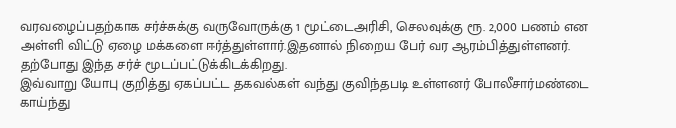வரவழைப்பதற்காக சர்ச்சுக்கு வருவோருக்கு 1 மூட்டைஅரிசி, செலவுக்கு ரூ. 2,000 பணம் என அள்ளி விட்டு ஏழை மக்களை ஈர்த்துள்ளார்.இதனால் நிறைய பேர் வர ஆரம்பித்துள்ளனர். தற்போது இந்த சர்ச் மூடப்பட்டுக்கிடக்கிறது.
இவ்வாறு யோபு குறித்து ஏகப்பட்ட தகவல்கள் வந்து குவிந்தபடி உள்ளனர் போலீசார்மண்டை காய்ந்து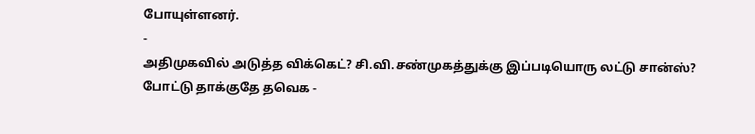போயுள்ளனர்.
-
அதிமுகவில் அடுத்த விக்கெட்? சி.வி.சண்முகத்துக்கு இப்படியொரு லட்டு சான்ஸ்? போட்டு தாக்குதே தவெக -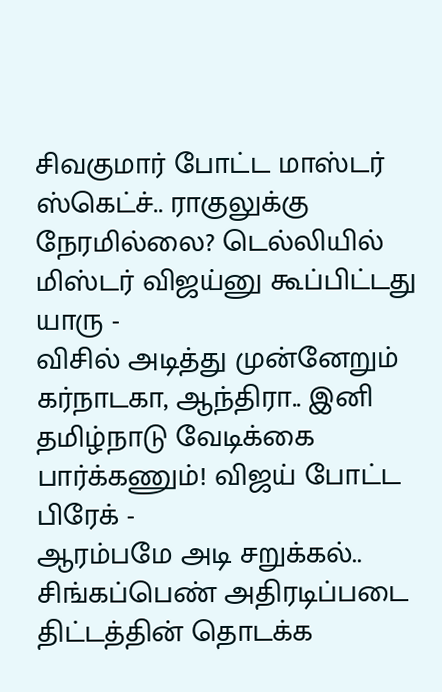சிவகுமார் போட்ட மாஸ்டர் ஸ்கெட்ச்.. ராகுலுக்கு நேரமில்லை? டெல்லியில் மிஸ்டர் விஜய்னு கூப்பிட்டது யாரு -
விசில் அடித்து முன்னேறும் கர்நாடகா, ஆந்திரா.. இனி தமிழ்நாடு வேடிக்கை பார்க்கணும்! விஜய் போட்ட பிரேக் -
ஆரம்பமே அடி சறுக்கல்.. சிங்கப்பெண் அதிரடிப்படை திட்டத்தின் தொடக்க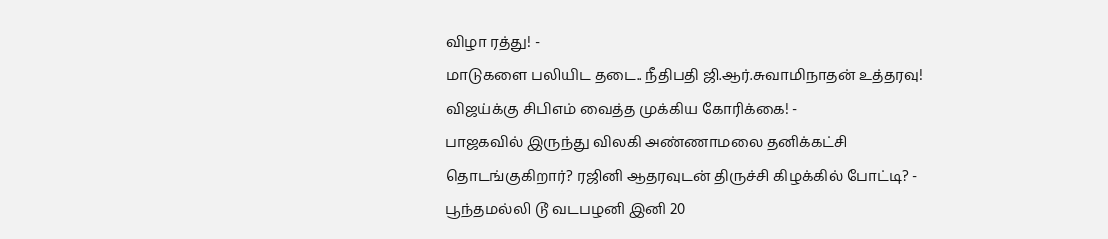விழா ரத்து! -
மாடுகளை பலியிட தடை.. நீதிபதி ஜி.ஆர்.சுவாமிநாதன் உத்தரவு! விஜய்க்கு சிபிஎம் வைத்த முக்கிய கோரிக்கை! -
பாஜகவில் இருந்து விலகி அண்ணாமலை தனிக்கட்சி தொடங்குகிறார்? ரஜினி ஆதரவுடன் திருச்சி கிழக்கில் போட்டி? -
பூந்தமல்லி டூ வடபழனி இனி 20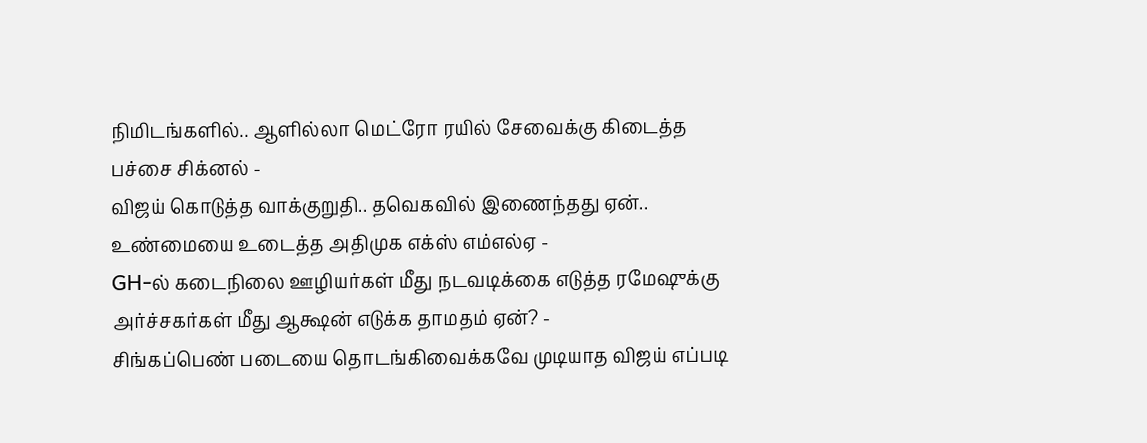நிமிடங்களில்.. ஆளில்லா மெட்ரோ ரயில் சேவைக்கு கிடைத்த பச்சை சிக்னல் -
விஜய் கொடுத்த வாக்குறுதி.. தவெகவில் இணைந்தது ஏன்.. உண்மையை உடைத்த அதிமுக எக்ஸ் எம்எல்ஏ -
GH-ல் கடைநிலை ஊழியர்கள் மீது நடவடிக்கை எடுத்த ரமேஷுக்கு அர்ச்சகர்கள் மீது ஆக்ஷன் எடுக்க தாமதம் ஏன்? -
சிங்கப்பெண் படையை தொடங்கிவைக்கவே முடியாத விஜய் எப்படி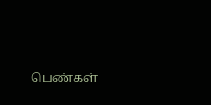பெண்கள்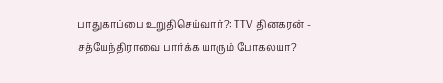பாதுகாப்பை உறுதிசெய்வார்?: TTV தினகரன் -
சத்யேந்திராவை பார்க்க யாரும் போகலயா?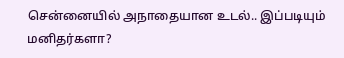சென்னையில் அநாதையான உடல்.. இப்படியும் மனிதர்களா?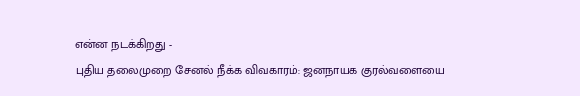என்ன நடக்கிறது -
புதிய தலைமுறை சேனல் நீக்க விவகாரம்: ஜனநாயக குரல்வளையை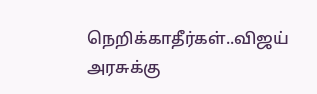நெறிக்காதீர்கள்..விஜய் அரசுக்கு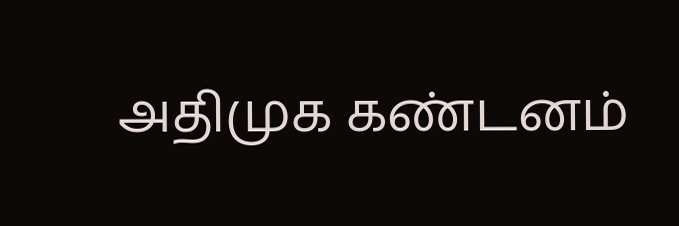அதிமுக கண்டனம்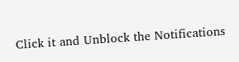Click it and Unblock the Notifications